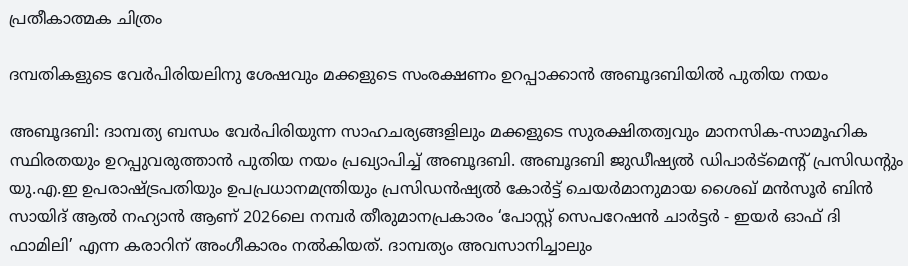പ്രതീകാത്മക ചിത്രം

ദമ്പതികളുടെ വേര്‍പിരിയലിനു ശേഷവും മക്കളുടെ സംരക്ഷണം ഉറപ്പാക്കാന്‍ അബൂദബിയില്‍ പുതിയ നയം

അബൂദബി: ദാമ്പത്യ ബന്ധം വേര്‍പിരിയുന്ന സാഹചര്യങ്ങളിലും മക്കളുടെ സുരക്ഷിതത്വവും മാനസിക-സാമൂഹിക സ്ഥിരതയും ഉറപ്പുവരുത്താന്‍ പുതിയ നയം പ്രഖ്യാപിച്ച് അബൂദബി. അബൂദബി ജുഡീഷ്യല്‍ ഡിപാർട്മെന്‍റ് പ്രസിഡന്‍റും യു.എ.ഇ ഉപരാഷ്ട്രപതിയും ഉപപ്രധാനമന്ത്രിയും പ്രസിഡന്‍ഷ്യല്‍ കോര്‍ട്ട് ചെയര്‍മാനുമായ ശൈഖ് മന്‍സൂര്‍ ബിന്‍ സായിദ് ആല്‍ നഹ്യാന്‍ ആണ് 2026ലെ നമ്പര്‍ തീരുമാനപ്രകാരം ‘പോസ്റ്റ് സെപറേഷന്‍ ചാര്‍ട്ടര്‍ - ഇയര്‍ ഓഫ് ദി ഫാമിലി’ എന്ന കരാറിന് അംഗീകാരം നല്‍കിയത്. ദാമ്പത്യം അവസാനിച്ചാലും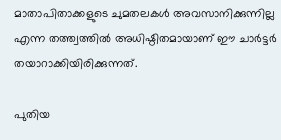മാതാപിതാക്കളുടെ ചുമതലകള്‍ അവസാനിക്കുന്നില്ല എന്ന തത്ത്വത്തില്‍ അധിഷ്ഠിതമായാണ് ഈ ചാര്‍ട്ടര്‍ തയാറാക്കിയിരിക്കുന്നത്.

പുതിയ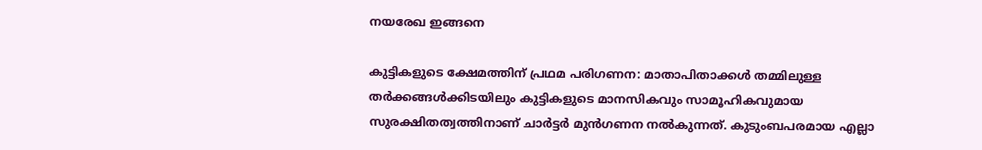നയരേഖ ഇങ്ങനെ

കുട്ടികളുടെ ക്ഷേമത്തിന് പ്രഥമ പരിഗണന: മാതാപിതാക്കള്‍ തമ്മിലുള്ള തര്‍ക്കങ്ങള്‍ക്കിടയിലും കുട്ടികളുടെ മാനസികവും സാമൂഹികവുമായ സുരക്ഷിതത്വത്തിനാണ് ചാര്‍ട്ടര്‍ മുന്‍ഗണന നല്‍കുന്നത്. കുടുംബപരമായ എല്ലാ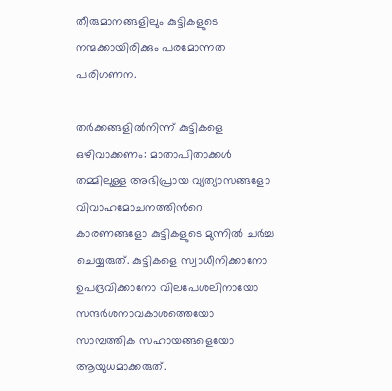തീരുമാനങ്ങളിലും കുട്ടികളുടെ നന്മക്കായിരിക്കും പരമോന്നത പരിഗണന.

തര്‍ക്കങ്ങളില്‍നിന്ന് കുട്ടികളെ ഒഴിവാക്കണം: മാതാപിതാക്കള്‍ തമ്മിലുള്ള അഭിപ്രായ വ്യത്യാസങ്ങളോ വിവാഹമോചനത്തിന്‍റെ കാരണങ്ങളോ കുട്ടികളുടെ മുന്നില്‍ ചര്‍ച്ച ചെയ്യരുത്. കുട്ടികളെ സ്വാധീനിക്കാനോ ഉപദ്രവിക്കാനോ വിലപേശലിനായോ സന്ദര്‍ശനാവകാശത്തെയോ സാമ്പത്തിക സഹായങ്ങളെയോ ആയുധമാക്കരുത്.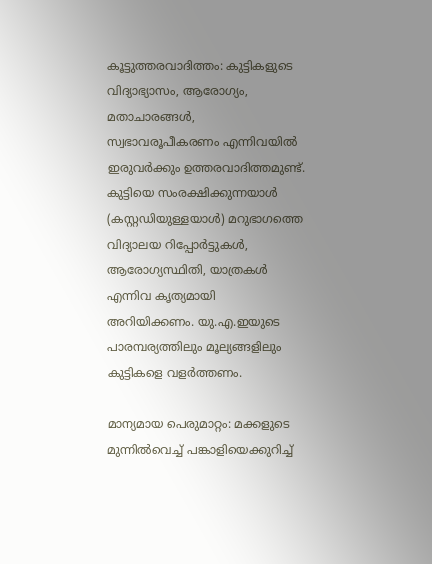കൂട്ടുത്തരവാദിത്തം: കുട്ടികളുടെ വിദ്യാഭ്യാസം, ആരോഗ്യം, മതാചാരങ്ങള്‍, സ്വഭാവരൂപീകരണം എന്നിവയില്‍ ഇരുവര്‍ക്കും ഉത്തരവാദിത്തമുണ്ട്. കുട്ടിയെ സംരക്ഷിക്കുന്നയാള്‍ (കസ്റ്റഡിയുള്ളയാള്‍) മറുഭാഗത്തെ വിദ്യാലയ റിപ്പോര്‍ട്ടുകള്‍, ആരോഗ്യസ്ഥിതി, യാത്രകള്‍ എന്നിവ കൃത്യമായി അറിയിക്കണം. യു.എ.ഇയുടെ പാരമ്പര്യത്തിലും മൂല്യങ്ങളിലും കുട്ടികളെ വളര്‍ത്തണം.

മാന്യമായ പെരുമാറ്റം: മക്കളുടെ മുന്നില്‍വെച്ച് പങ്കാളിയെക്കുറിച്ച്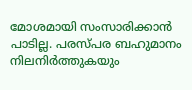മോശമായി സംസാരിക്കാന്‍ പാടില്ല. പരസ്പര ബഹുമാനം നിലനിര്‍ത്തുകയും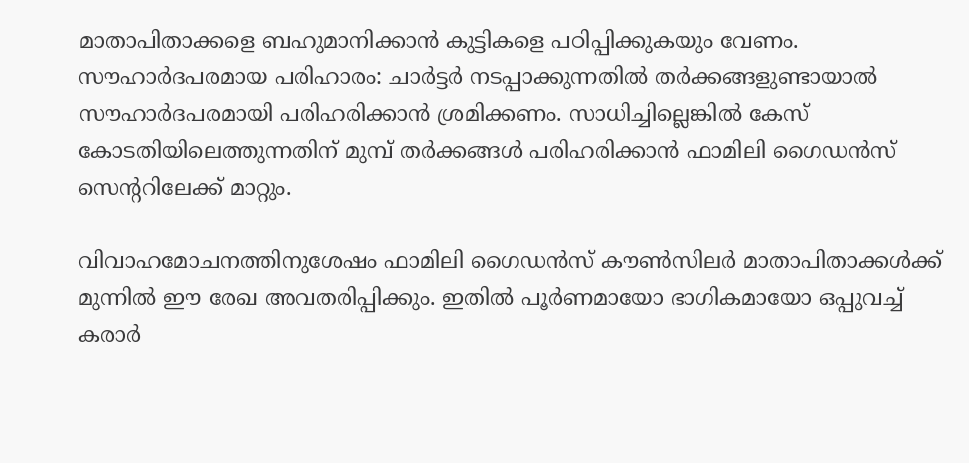മാതാപിതാക്കളെ ബഹുമാനിക്കാന്‍ കുട്ടികളെ പഠിപ്പിക്കുകയും വേണം. സൗഹാർദപരമായ പരിഹാരം: ചാര്‍ട്ടര്‍ നടപ്പാക്കുന്നതില്‍ തര്‍ക്കങ്ങളുണ്ടായാല്‍ സൗഹാർദപരമായി പരിഹരിക്കാന്‍ ശ്രമിക്കണം. സാധിച്ചില്ലെങ്കില്‍ കേസ് കോടതിയിലെത്തുന്നതിന് മുമ്പ് തര്‍ക്കങ്ങള്‍ പരിഹരിക്കാന്‍ ഫാമിലി ഗൈഡന്‍സ് സെന്ററിലേക്ക് മാറ്റും.

വിവാഹമോചനത്തിനുശേഷം ഫാമിലി ഗൈഡന്‍സ് കൗണ്‍സിലര്‍ മാതാപിതാക്കള്‍ക്ക് മുന്നില്‍ ഈ രേഖ അവതരിപ്പിക്കും. ഇതില്‍ പൂര്‍ണമായോ ഭാഗികമായോ ഒപ്പുവച്ച് കരാര്‍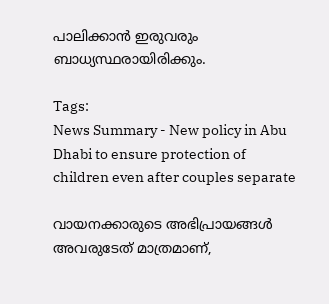പാലിക്കാന്‍ ഇരുവരും ബാധ്യസ്ഥരായിരിക്കും.

Tags:
News Summary - New policy in Abu Dhabi to ensure protection of children even after couples separate

വായനക്കാരുടെ അഭിപ്രായങ്ങള്‍ അവരുടേത് മാത്രമാണ്,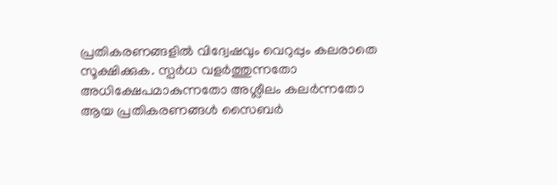പ്രതികരണങ്ങളിൽ വിദ്വേഷവും വെറുപ്പും കലരാതെ സൂക്ഷിക്കുക. സ്പർധ വളർത്തുന്നതോ അധിക്ഷേപമാകുന്നതോ അശ്ലീലം കലർന്നതോ ആയ പ്രതികരണങ്ങൾ സൈബർ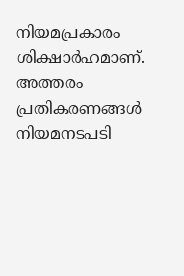നിയമപ്രകാരം ശിക്ഷാർഹമാണ്. അത്തരം പ്രതികരണങ്ങൾ നിയമനടപടി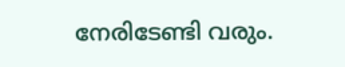നേരിടേണ്ടി വരും.